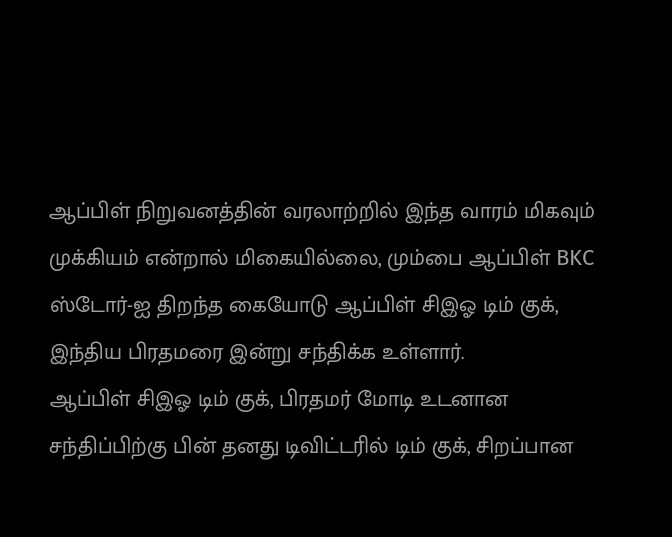ஆப்பிள் நிறுவனத்தின் வரலாற்றில் இந்த வாரம் மிகவும் முக்கியம் என்றால் மிகையில்லை, மும்பை ஆப்பிள் BKC ஸ்டோர்-ஐ திறந்த கையோடு ஆப்பிள் சிஇஓ டிம் குக், இந்திய பிரதமரை இன்று சந்திக்க உள்ளார்.
ஆப்பிள் சிஇஓ டிம் குக், பிரதமர் மோடி உடனான சந்திப்பிற்கு பின் தனது டிவிட்டரில் டிம் குக், சிறப்பான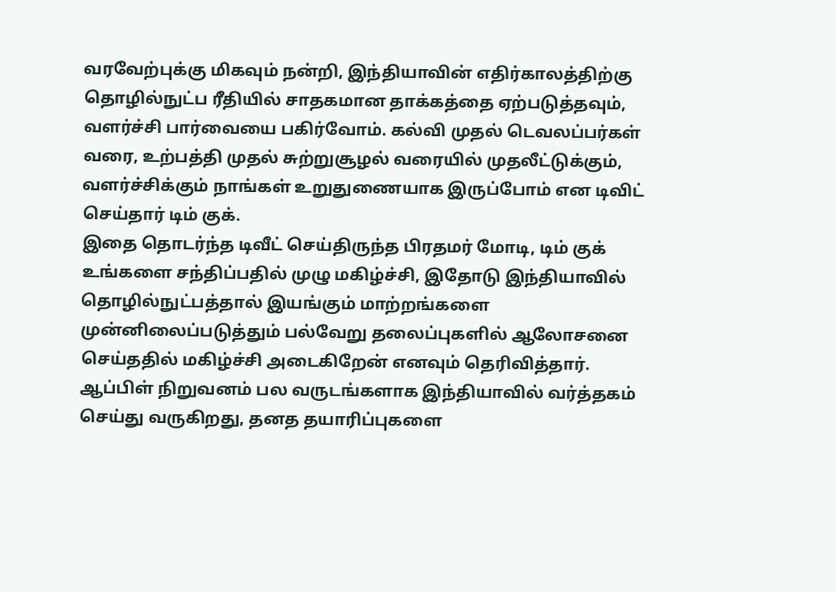வரவேற்புக்கு மிகவும் நன்றி, இந்தியாவின் எதிர்காலத்திற்கு தொழில்நுட்ப ரீதியில் சாதகமான தாக்கத்தை ஏற்படுத்தவும், வளர்ச்சி பார்வையை பகிர்வோம். கல்வி முதல் டெவலப்பர்கள் வரை, உற்பத்தி முதல் சுற்றுசூழல் வரையில் முதலீட்டுக்கும், வளர்ச்சிக்கும் நாங்கள் உறுதுணையாக இருப்போம் என டிவிட் செய்தார் டிம் குக்.
இதை தொடர்ந்த டிவீட் செய்திருந்த பிரதமர் மோடி, டிம் குக் உங்களை சந்திப்பதில் முழு மகிழ்ச்சி, இதோடு இந்தியாவில் தொழில்நுட்பத்தால் இயங்கும் மாற்றங்களை முன்னிலைப்படுத்தும் பல்வேறு தலைப்புகளில் ஆலோசனை செய்ததில் மகிழ்ச்சி அடைகிறேன் எனவும் தெரிவித்தார்.
ஆப்பிள் நிறுவனம் பல வருடங்களாக இந்தியாவில் வர்த்தகம் செய்து வருகிறது, தனத தயாரிப்புகளை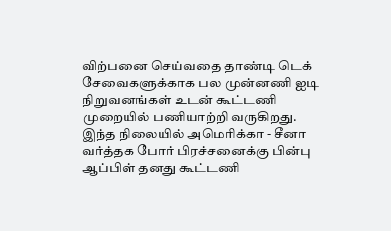விற்பனை செய்வதை தாண்டி டெக் சேவைகளுக்காக பல முன்னணி ஐடி நிறுவனங்கள் உடன் கூட்டணி முறையில் பணியாற்றி வருகிறது.
இந்த நிலையில் அமெரிக்கா - சீனா வர்த்தக போர் பிரச்சனைக்கு பின்பு ஆப்பிள் தனது கூட்டணி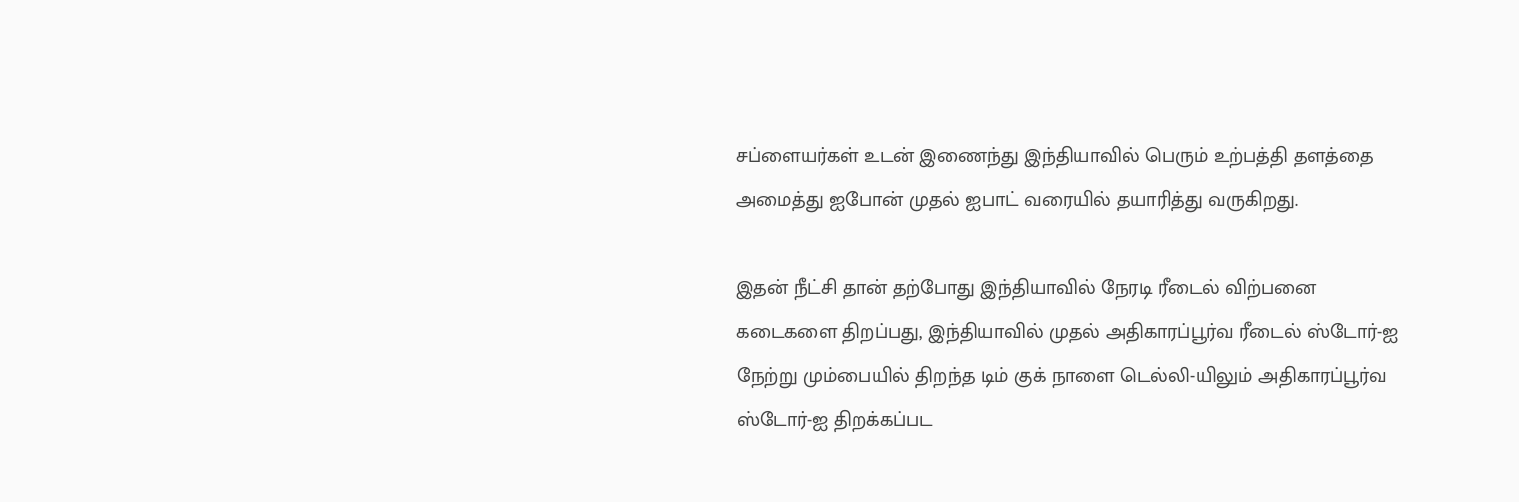சப்ளையர்கள் உடன் இணைந்து இந்தியாவில் பெரும் உற்பத்தி தளத்தை அமைத்து ஐபோன் முதல் ஐபாட் வரையில் தயாரித்து வருகிறது.

இதன் நீட்சி தான் தற்போது இந்தியாவில் நேரடி ரீடைல் விற்பனை கடைகளை திறப்பது, இந்தியாவில் முதல் அதிகாரப்பூர்வ ரீடைல் ஸ்டோர்-ஐ நேற்று மும்பையில் திறந்த டிம் குக் நாளை டெல்லி-யிலும் அதிகாரப்பூர்வ ஸ்டோர்-ஐ திறக்கப்பட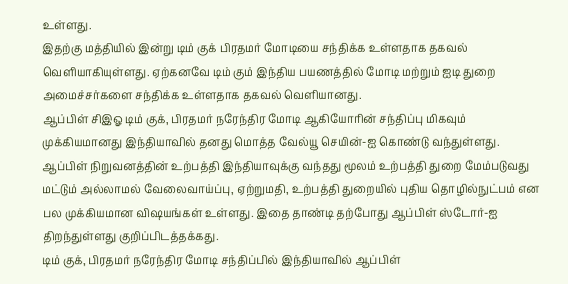உள்ளது.
இதற்கு மத்தியில் இன்று டிம் குக் பிரதமர் மோடியை சந்திக்க உள்ளதாக தகவல் வெளியாகியுள்ளது. ஏற்கனவே டிம் கும் இந்திய பயணத்தில் மோடி மற்றும் ஐடி துறை அமைச்சர்களை சந்திக்க உள்ளதாக தகவல் வெளியானது.
ஆப்பிள் சிஇஓ டிம் குக், பிரதமர் நரேந்திர மோடி ஆகியோரின் சந்திப்பு மிகவும் முக்கியமானது இந்தியாவில் தனது மொத்த வேல்யூ செயின்-ஐ கொண்டு வந்துள்ளது. ஆப்பிள் நிறுவனத்தின் உற்பத்தி இந்தியாவுக்கு வந்தது மூலம் உற்பத்தி துறை மேம்படுவது மட்டும் அல்லாமல் வேலைவாய்ப்பு, ஏற்றுமதி, உற்பத்தி துறையில் புதிய தொழில்நுட்பம் என பல முக்கியமான விஷயங்கள் உள்ளது. இதை தாண்டி தற்போது ஆப்பிள் ஸ்டோர்-ஐ திறந்துள்ளது குறிப்பிடத்தக்கது.
டிம் குக், பிரதமர் நரேந்திர மோடி சந்திப்பில் இந்தியாவில் ஆப்பிள்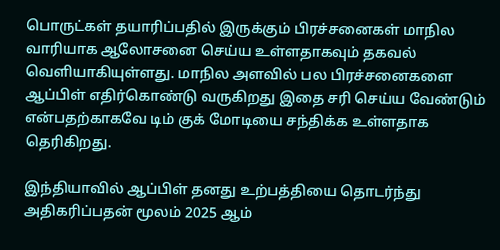பொருட்கள் தயாரிப்பதில் இருக்கும் பிரச்சனைகள் மாநில வாரியாக ஆலோசனை செய்ய உள்ளதாகவும் தகவல் வெளியாகியுள்ளது. மாநில அளவில் பல பிரச்சனைகளை ஆப்பிள் எதிர்கொண்டு வருகிறது இதை சரி செய்ய வேண்டும் என்பதற்காகவே டிம் குக் மோடியை சந்திக்க உள்ளதாக தெரிகிறது.

இந்தியாவில் ஆப்பிள் தனது உற்பத்தியை தொடர்ந்து அதிகரிப்பதன் மூலம் 2025 ஆம்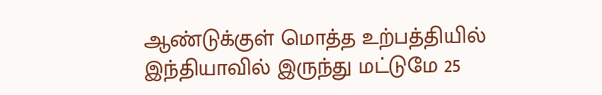ஆண்டுக்குள் மொத்த உற்பத்தியில் இந்தியாவில் இருந்து மட்டுமே 25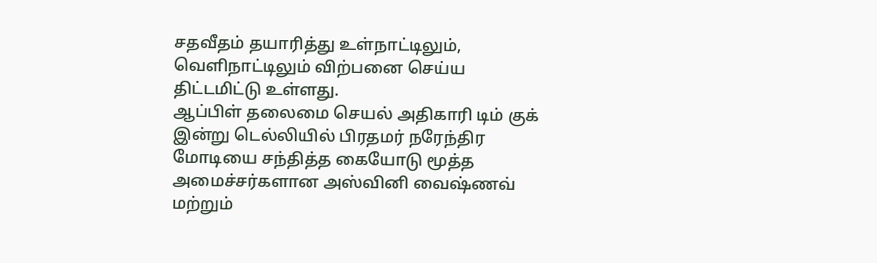சதவீதம் தயாரித்து உள்நாட்டிலும், வெளிநாட்டிலும் விற்பனை செய்ய திட்டமிட்டு உள்ளது.
ஆப்பிள் தலைமை செயல் அதிகாரி டிம் குக் இன்று டெல்லியில் பிரதமர் நரேந்திர மோடியை சந்தித்த கையோடு மூத்த அமைச்சர்களான அஸ்வினி வைஷ்ணவ் மற்றும்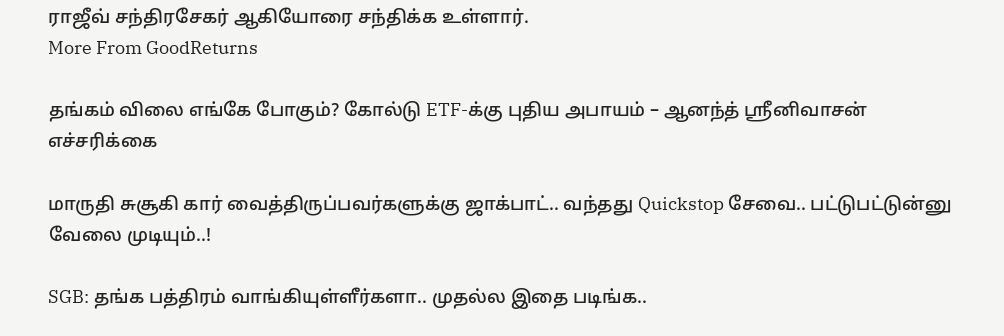ராஜீவ் சந்திரசேகர் ஆகியோரை சந்திக்க உள்ளார்.
More From GoodReturns

தங்கம் விலை எங்கே போகும்? கோல்டு ETF-க்கு புதிய அபாயம் – ஆனந்த் ஸ்ரீனிவாசன் எச்சரிக்கை

மாருதி சுசூகி கார் வைத்திருப்பவர்களுக்கு ஜாக்பாட்.. வந்தது Quickstop சேவை.. பட்டுபட்டுன்னு வேலை முடியும்..!

SGB: தங்க பத்திரம் வாங்கியுள்ளீர்களா.. முதல்ல இதை படிங்க..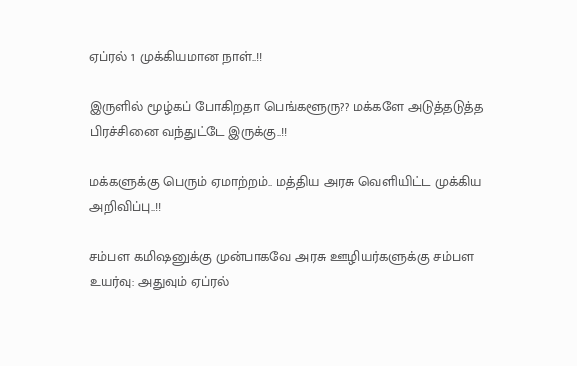ஏப்ரல் 1 முக்கியமான நாள்..!!

இருளில் மூழ்கப் போகிறதா பெங்களூரு?? மக்களே அடுத்தடுத்த பிரச்சினை வந்துட்டே இருக்கு..!!

மக்களுக்கு பெரும் ஏமாற்றம்.. மத்திய அரசு வெளியிட்ட முக்கிய அறிவிப்பு..!!

சம்பள கமிஷனுக்கு முன்பாகவே அரசு ஊழியர்களுக்கு சம்பள உயர்வு: அதுவும் ஏப்ரல்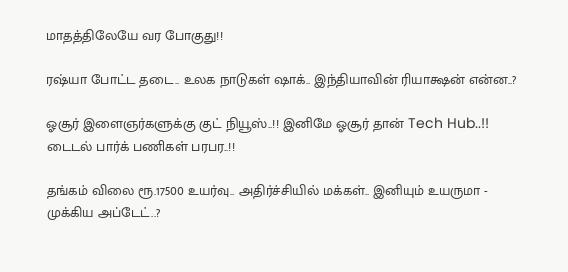மாதத்திலேயே வர போகுது!!

ரஷ்யா போட்ட தடை.. உலக நாடுகள் ஷாக்.. இந்தியாவின் ரியாக்ஷன் என்ன..?

ஓசூர் இளைஞர்களுக்கு குட் நியூஸ்..!! இனிமே ஓசூர் தான் Tech Hub..!! டைடல் பார்க் பணிகள் பரபர..!!

தங்கம் விலை ரூ.17500 உயர்வு.. அதிர்ச்சியில் மக்கள்.. இனியும் உயருமா - முக்கிய அப்டேட்..?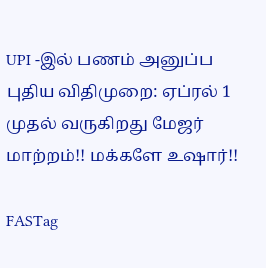UPI -இல் பணம் அனுப்ப புதிய விதிமுறை: ஏப்ரல் 1 முதல் வருகிறது மேஜர் மாற்றம்!! மக்களே உஷார்!!

FASTag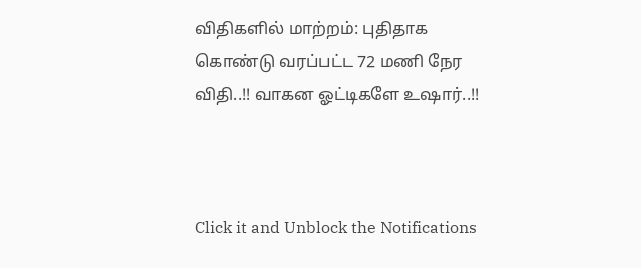விதிகளில் மாற்றம்: புதிதாக கொண்டு வரப்பட்ட 72 மணி நேர விதி..!! வாகன ஓட்டிகளே உஷார்..!!



Click it and Unblock the Notifications